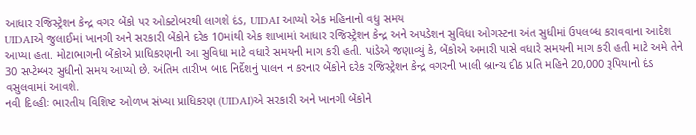આધાર રજિસ્ટ્રેશન કેન્દ્ર વગર બેંકો પર ઓક્ટોબરથી લાગશે દંડ, UIDAI આપ્યો એક મહિનાનો વધુ સમય
UIDAIએ જુલાઈમાં ખાનગી અને સરકારી બેંકોને દરેક 10માંથી એક શાખામાં આધાર રજિસ્ટ્રેશન કેન્દ્ર અને અપડેશન સુવિધા ઓગસ્ટના અંત સુધીમાં ઉપલબ્ધ કરાવવાના આદેશ આપ્યા હતા. મોટાભાગની બેંકોએ પ્રાધિકરણની આ સુવિધા માટે વધારે સમયની માગ કરી હતી. પાંડેએ જણાવ્યું કે, બેંકોએ અમારી પાસે વધારે સમયની માગ કરી હતી માટે અમે તેને 30 સપ્ટેમ્બર સુધીનો સમય આપ્યો છે. અંતિમ તારીખ બાદ નિર્દેશનું પાલન ન કરનાર બેંકોને દરેક રજિસ્ટ્રેશન કેન્દ્ર વગરની ખાલી બ્રાન્ચ દીઠ પ્રતિ મહિને 20,000 રૂપિયાનો દંડ વસુલવામાં આવશે.
નવી દિલ્હીઃ ભારતીય વિશિષ્ટ ઓળખ સંખ્યા પ્રાધિકરણ (UIDAI)એ સરકારી અને ખાનગી બેંકોને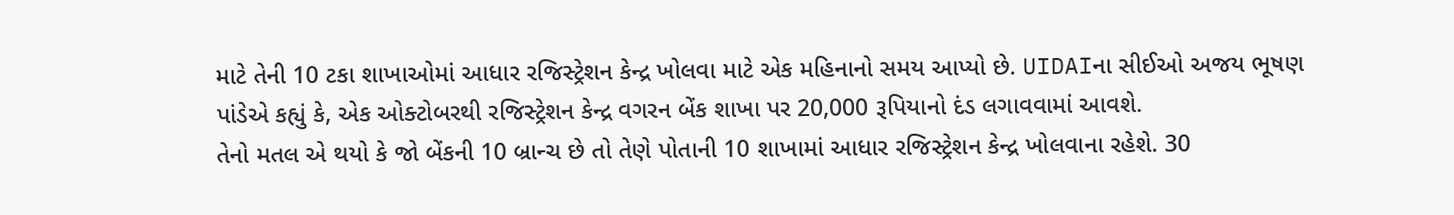માટે તેની 10 ટકા શાખાઓમાં આધાર રજિસ્ટ્રેશન કેન્દ્ર ખોલવા માટે એક મહિનાનો સમય આપ્યો છે. UIDAIના સીઈઓ અજય ભૂષણ પાંડેએ કહ્યું કે, એક ઓક્ટોબરથી રજિસ્ટ્રેશન કેન્દ્ર વગરન બેંક શાખા પર 20,000 રૂપિયાનો દંડ લગાવવામાં આવશે.
તેનો મતલ એ થયો કે જો બેંકની 10 બ્રાન્ચ છે તો તેણે પોતાની 10 શાખામાં આધાર રજિસ્ટ્રેશન કેન્દ્ર ખોલવાના રહેશે. 30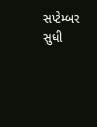સપ્ટેમ્બર સુધી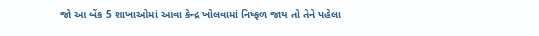જો આ બેંક 5 શાખાઓમાં આવા કેન્દ્ર ખોલવામાં નિષ્ફળ જાય તો તેને પહેલા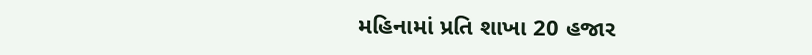મહિનામાં પ્રતિ શાખા 20 હજાર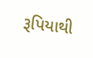રૂપિયાથી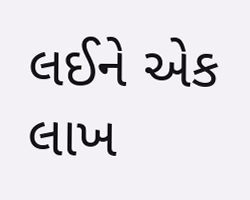લઈને એક લાખ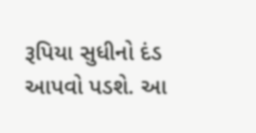રૂપિયા સુધીનો દંડ આપવો પડશે. આ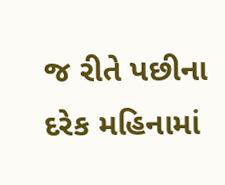જ રીતે પછીના દરેક મહિનામાં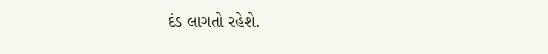દંડ લાગતો રહેશે.